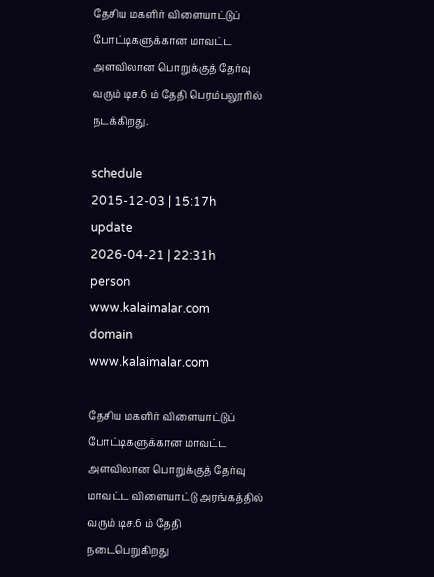தேசிய மகளிர் விளையாட்டுப் போட்டிகளுக்கான மாவட்ட அளவிலான பொறுக்குத் தேர்வு வரும் டிச.6 ம் தேதி பெரம்பலூரில் நடக்கிறது.

schedule
2015-12-03 | 15:17h
update
2026-04-21 | 22:31h
person
www.kalaimalar.com
domain
www.kalaimalar.com

தேசிய மகளிர் விளையாட்டுப் போட்டிகளுக்கான மாவட்ட அளவிலான பொறுக்குத் தேர்வு மாவட்ட விளையாட்டு அரங்கத்தில் வரும் டிச.6 ம் தேதி நடைபெறுகிறது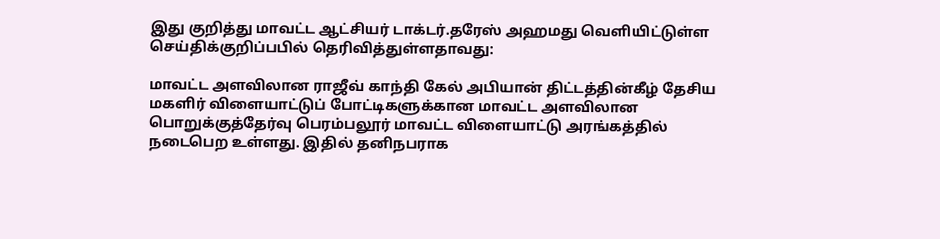இது குறித்து மாவட்ட ஆட்சியர் டாக்டர்.தரேஸ் அஹமது வெளியிட்டுள்ள செய்திக்குறிப்பபில் தெரிவித்துள்ளதாவது:

மாவட்ட அளவிலான ராஜீவ் காந்தி கேல் அபியான் திட்டத்தின்கீழ் தேசிய மகளிர் விளையாட்டுப் போட்டிகளுக்கான மாவட்ட அளவிலான பொறுக்குத்தேர்வு பெரம்பலூர் மாவட்ட விளையாட்டு அரங்கத்தில் நடைபெற உள்ளது. இதில் தனிநபராக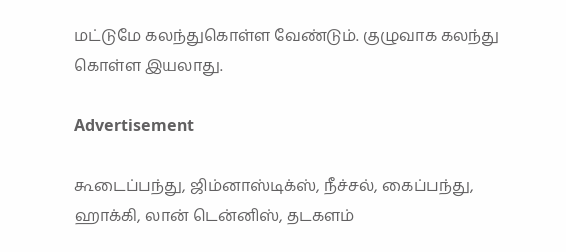மட்டுமே கலந்துகொள்ள வேண்டும். குழுவாக கலந்து கொள்ள இயலாது.

Advertisement

கூடைப்பந்து, ஜிம்னாஸ்டிக்ஸ், நீச்சல், கைப்பந்து, ஹாக்கி, லான் டென்னிஸ், தடகளம்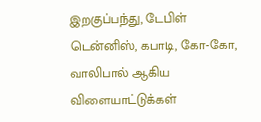இறகுப்பந்து, டேபிள் டென்னிஸ், கபாடி, கோ-கோ, வாலிபால் ஆகிய விளையாட்டுக்கள்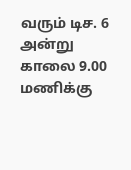வரும் டிச. 6 அன்று காலை 9.00 மணிக்கு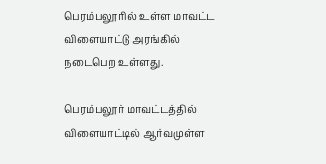பெரம்பலூரில் உள்ள மாவட்ட விளையாட்டு அரங்கில் நடைபெற உள்ளது.

பெரம்பலூர் மாவட்டத்தில் விளையாட்டில் ஆர்வமுள்ள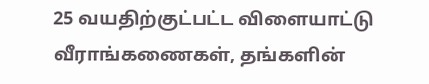25 வயதிற்குட்பட்ட விளையாட்டு வீராங்கணைகள், தங்களின்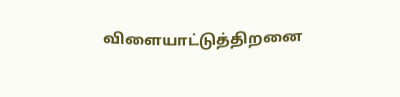விளையாட்டுத்திறனை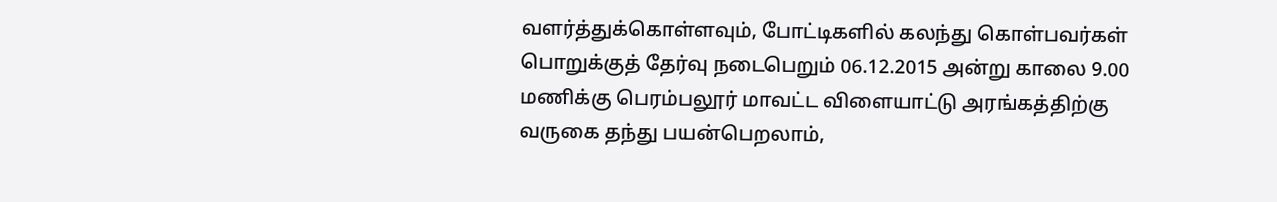வளர்த்துக்கொள்ளவும், போட்டிகளில் கலந்து கொள்பவர்கள் பொறுக்குத் தேர்வு நடைபெறும் 06.12.2015 அன்று காலை 9.00 மணிக்கு பெரம்பலூர் மாவட்ட விளையாட்டு அரங்கத்திற்கு வருகை தந்து பயன்பெறலாம்,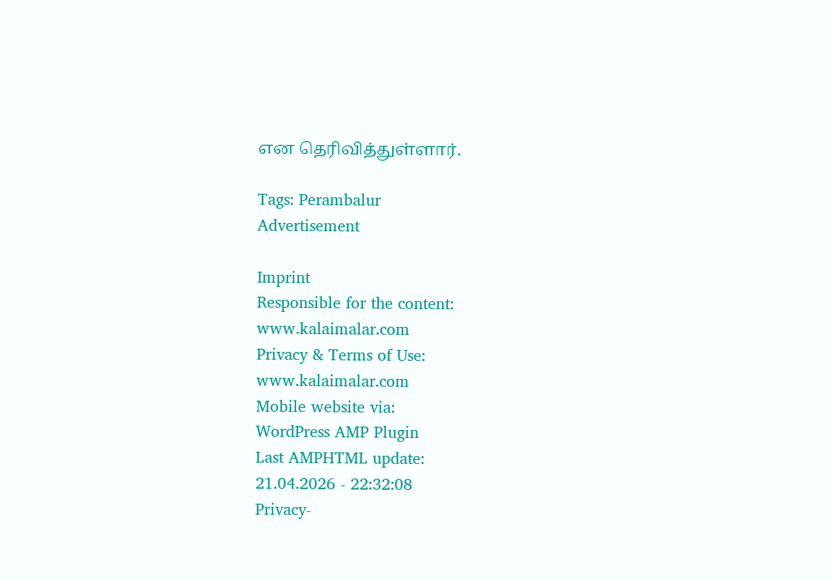என தெரிவித்துள்ளார்.

Tags: Perambalur
Advertisement

Imprint
Responsible for the content:
www.kalaimalar.com
Privacy & Terms of Use:
www.kalaimalar.com
Mobile website via:
WordPress AMP Plugin
Last AMPHTML update:
21.04.2026 - 22:32:08
Privacy-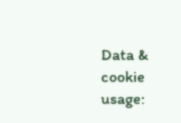Data & cookie usage: